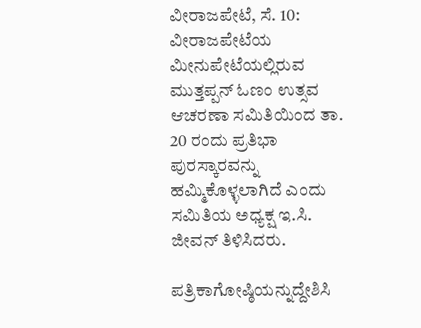ವೀರಾಜಪೇಟೆ, ಸೆ. 10: ವೀರಾಜಪೇಟೆಯ ಮೀನುಪೇಟೆಯಲ್ಲಿರುವ ಮುತ್ತಪ್ಪನ್ ಓಣಂ ಉತ್ಸವ ಆಚರಣಾ ಸಮಿತಿಯಿಂದ ತಾ. 20 ರಂದು ಪ್ರತಿಭಾ ಪುರಸ್ಕಾರವನ್ನು ಹಮ್ಮಿಕೊಳ್ಳಲಾಗಿದೆ ಎಂದು ಸಮಿತಿಯ ಅಧ್ಯಕ್ಷ ಇ.ಸಿ. ಜೀವನ್ ತಿಳಿಸಿದರು.

ಪತ್ರಿಕಾಗೋಷ್ಠಿಯನ್ನುದ್ದೇಶಿಸಿ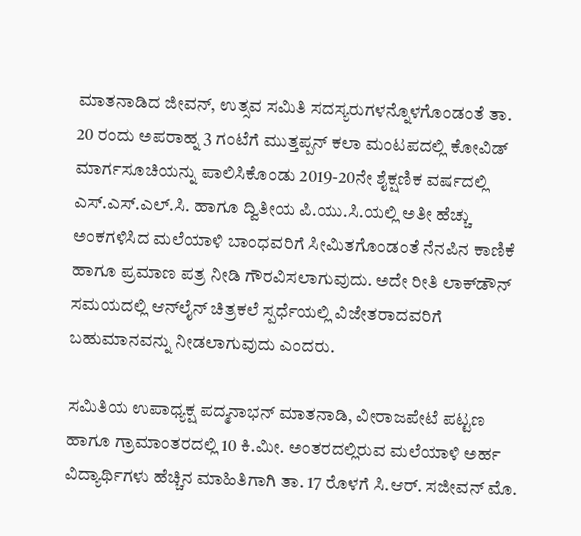ಮಾತನಾಡಿದ ಜೀವನ್, ಉತ್ಸವ ಸಮಿತಿ ಸದಸ್ಯರುಗಳನ್ನೊಳಗೊಂಡಂತೆ ತಾ. 20 ರಂದು ಅಪರಾಹ್ನ 3 ಗಂಟೆಗೆ ಮುತ್ತಪ್ಪನ್ ಕಲಾ ಮಂಟಪದಲ್ಲಿ ಕೋವಿಡ್ ಮಾರ್ಗಸೂಚಿಯನ್ನು ಪಾಲಿಸಿಕೊಂಡು 2019-20ನೇ ಶೈಕ್ಷಣಿಕ ವರ್ಷದಲ್ಲಿ ಎಸ್.ಎಸ್.ಎಲ್.ಸಿ. ಹಾಗೂ ದ್ವಿತೀಯ ಪಿ.ಯು.ಸಿ.ಯಲ್ಲಿ ಅತೀ ಹೆಚ್ಚು ಅಂಕಗಳಿಸಿದ ಮಲೆಯಾಳಿ ಬಾಂಧವರಿಗೆ ಸೀಮಿತಗೊಂಡಂತೆ ನೆನಪಿನ ಕಾಣಿಕೆ ಹಾಗೂ ಪ್ರಮಾಣ ಪತ್ರ ನೀಡಿ ಗೌರವಿಸಲಾಗುವುದು. ಅದೇ ರೀತಿ ಲಾಕ್‍ಡೌನ್ ಸಮಯದಲ್ಲಿ ಆನ್‍ಲೈನ್ ಚಿತ್ರಕಲೆ ಸ್ಪರ್ಧೆಯಲ್ಲಿ ವಿಜೇತರಾದವರಿಗೆ ಬಹುಮಾನವನ್ನು ನೀಡಲಾಗುವುದು ಎಂದರು.

ಸಮಿತಿಯ ಉಪಾಧ್ಯಕ್ಷ ಪದ್ಮನಾಭನ್ ಮಾತನಾಡಿ, ವೀರಾಜಪೇಟೆ ಪಟ್ಟಣ ಹಾಗೂ ಗ್ರಾಮಾಂತರದಲ್ಲಿ 10 ಕಿ.ಮೀ. ಅಂತರದಲ್ಲಿರುವ ಮಲೆಯಾಳಿ ಅರ್ಹ ವಿದ್ಯಾರ್ಥಿಗಳು ಹೆಚ್ಚಿನ ಮಾಹಿತಿಗಾಗಿ ತಾ. 17 ರೊಳಗೆ ಸಿ.ಆರ್. ಸಜೀವನ್ ಮೊ.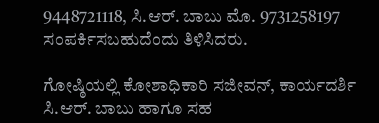9448721118, ಸಿ.ಆರ್. ಬಾಬು ಮೊ. 9731258197 ಸಂಪರ್ಕಿಸಬಹುದೆಂದು ತಿಳಿಸಿದರು.

ಗೋಷ್ಠಿಯಲ್ಲಿ ಕೋಶಾಧಿಕಾರಿ ಸಜೀವನ್, ಕಾರ್ಯದರ್ಶಿ ಸಿ.ಆರ್. ಬಾಬು ಹಾಗೂ ಸಹ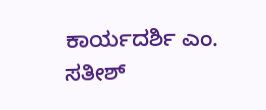ಕಾರ್ಯದರ್ಶಿ ಎಂ. ಸತೀಶ್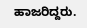ಹಾಜರಿದ್ದರು.